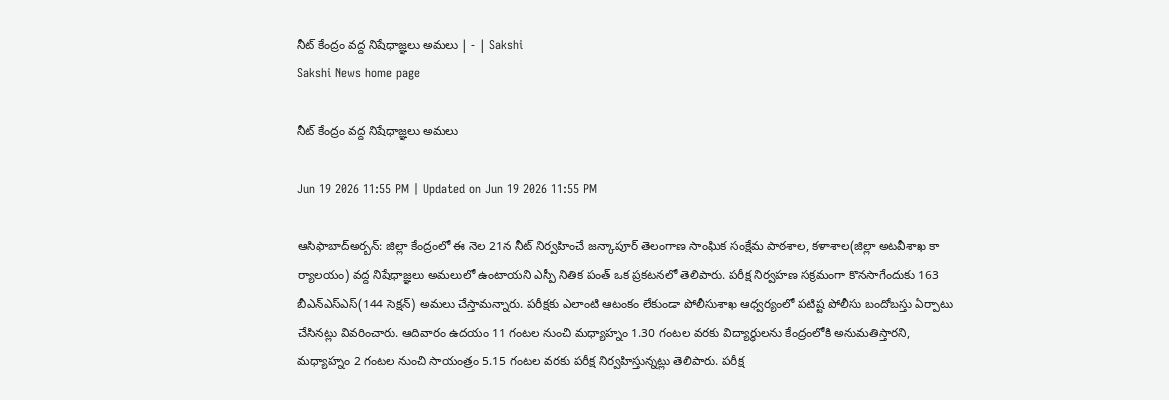నీట్‌ కేంద్రం వద్ద నిషేధాజ్ఞలు అమలు | - | Sakshi
Sakshi News home page

నీట్‌ కేంద్రం వద్ద నిషేధాజ్ఞలు అమలు

Jun 19 2026 11:55 PM | Updated on Jun 19 2026 11:55 PM

ఆసిఫాబాద్‌అర్బన్‌: జిల్లా కేంద్రంలో ఈ నెల 21న నీట్‌ నిర్వహించే జన్కాపూర్‌ తెలంగాణ సాంఘిక సంక్షేమ పాఠశాల, కళాశాల(జిల్లా అటవీశాఖ కా ర్యాలయం) వద్ద నిషేధాజ్ఞలు అమలులో ఉంటాయని ఎస్పీ నితిక పంత్‌ ఒక ప్రకటనలో తెలిపారు. పరీక్ష నిర్వహణ సక్రమంగా కొనసాగేందుకు 163 బీఎన్‌ఎస్‌ఎస్‌(144 సెక్షన్‌) అమలు చేస్తామన్నారు. పరీక్షకు ఎలాంటి ఆటంకం లేకుండా పోలీసుశాఖ ఆధ్వర్యంలో పటిష్ట పోలీసు బందోబస్తు ఏర్పాటు చేసినట్లు వివరించారు. ఆదివారం ఉదయం 11 గంటల నుంచి మధ్యాహ్నం 1.30 గంటల వరకు విద్యార్థులను కేంద్రంలోకి అనుమతిస్తారని, మధ్యాహ్నం 2 గంటల నుంచి సాయంత్రం 5.15 గంటల వరకు పరీక్ష నిర్వహిస్తున్నట్లు తెలిపారు. పరీక్ష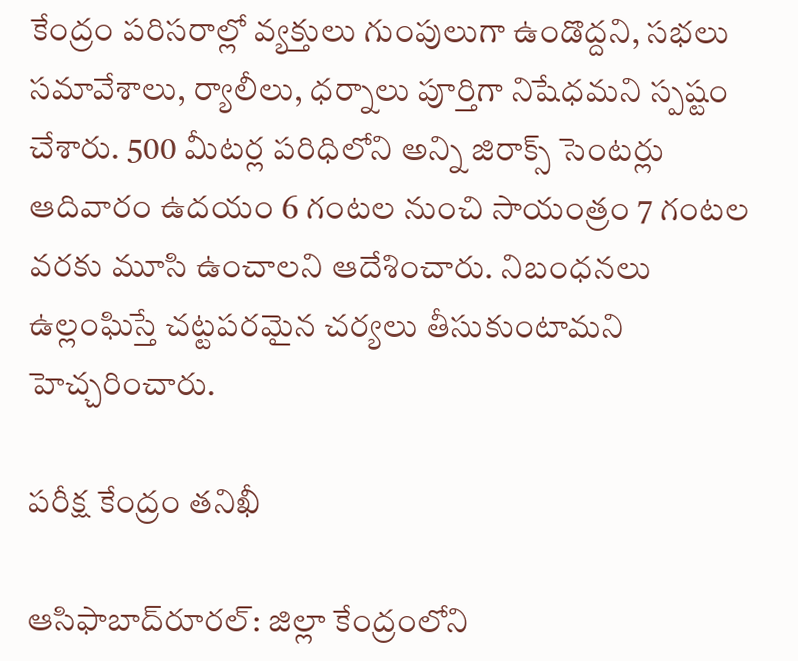కేంద్రం పరిసరాల్లో వ్యక్తులు గుంపులుగా ఉండొద్దని, సభలు సమావేశాలు, ర్యాలీలు, ధర్నాలు పూర్తిగా నిషేధమని స్పష్టం చేశారు. 500 మీటర్ల పరిధిలోని అన్ని జిరాక్స్‌ సెంటర్లు ఆదివారం ఉదయం 6 గంటల నుంచి సాయంత్రం 7 గంటల వరకు మూసి ఉంచాలని ఆదేశించారు. నిబంధనలు ఉల్లంఘిస్తే చట్టపరమైన చర్యలు తీసుకుంటామని హెచ్చరించారు.

పరీక్ష కేంద్రం తనిఖీ

ఆసిఫాబాద్‌రూరల్‌: జిల్లా కేంద్రంలోని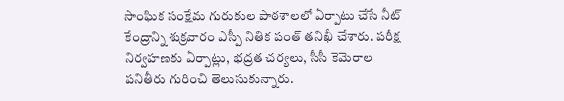సాంఘిక సంక్షేమ గురుకుల పాఠశాలలో ఏర్పాటు చేసే నీట్‌ కేంద్రాన్ని శుక్రవారం ఎస్పీ నితిక పంత్‌ తనిఖీ చేశారు. పరీక్ష నిర్వహణకు ఏర్పాట్లు, భద్రత చర్యలు, సీసీ కెమెరాల పనితీరు గురించి తెలుసుకున్నారు.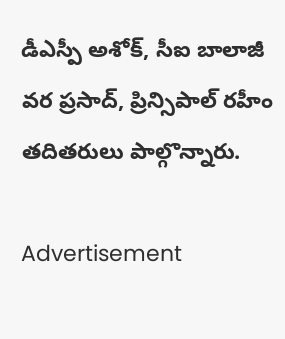డీఎస్పీ అశోక్‌, సీఐ బాలాజీ వర ప్రసాద్‌, ప్రిన్సిపాల్‌ రహీం తదితరులు పాల్గొన్నారు.

Advertisement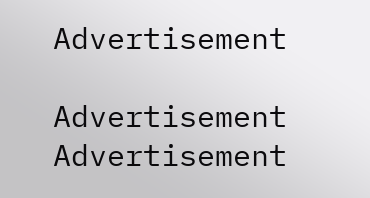Advertisement

Advertisement
Advertisement